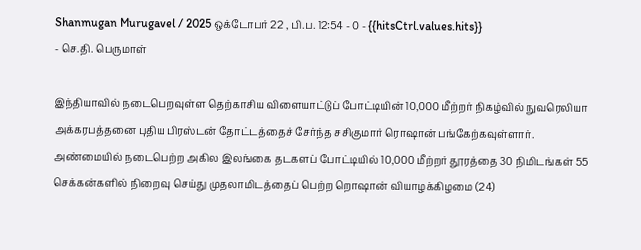Shanmugan Murugavel / 2025 ஒக்டோபர் 22 , பி.ப. 12:54 - 0 - {{hitsCtrl.values.hits}}
- செ.தி. பெருமாள்

இந்தியாவில் நடைபெறவுள்ள தெற்காசிய விளையாட்டுப் போட்டியின் 10,000 மீற்றர் நிகழ்வில் நுவரெலியா அக்கரபத்தனை புதிய பிரஸ்டன் தோட்டத்தைச் சேர்ந்த சசிகுமார் ரொஷான் பங்கேற்கவுள்ளார்.
அண்மையில் நடைபெற்ற அகில இலங்கை தடகளப் போட்டியில் 10,000 மீற்றர் தூரத்தை 30 நிமிடங்கள் 55 செக்கன்களில் நிறைவு செய்து முதலாமிடத்தைப் பெற்ற றொஷான் வியாழக்கிழமை (24)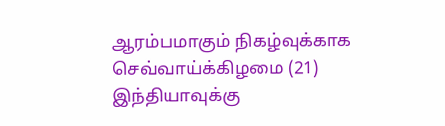ஆரம்பமாகும் நிகழ்வுக்காக செவ்வாய்க்கிழமை (21) இந்தியாவுக்கு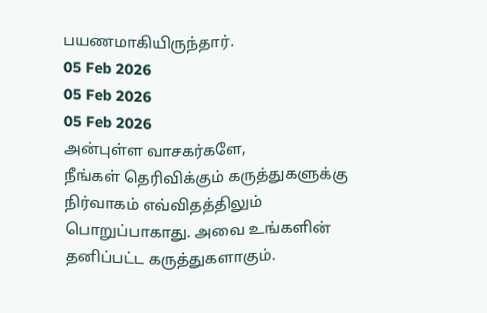பயணமாகியிருந்தார்.
05 Feb 2026
05 Feb 2026
05 Feb 2026
அன்புள்ள வாசகர்களே,
நீங்கள் தெரிவிக்கும் கருத்துகளுக்கு நிர்வாகம் எவ்விதத்திலும் பொறுப்பாகாது. அவை உங்களின் தனிப்பட்ட கருத்துகளாகும்.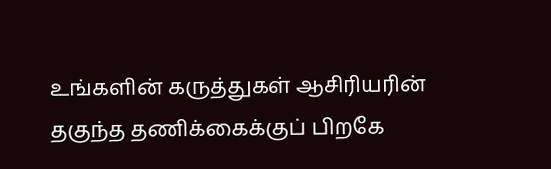உங்களின் கருத்துகள் ஆசிரியரின் தகுந்த தணிக்கைக்குப் பிறகே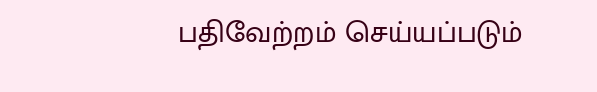பதிவேற்றம் செய்யப்படும்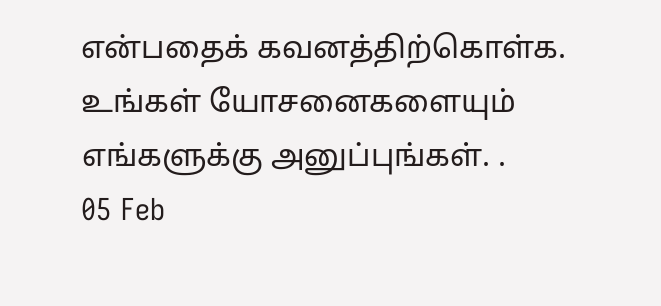என்பதைக் கவனத்திற்கொள்க. உங்கள் யோசனைகளையும் எங்களுக்கு அனுப்புங்கள். .
05 Feb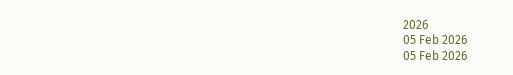2026
05 Feb 2026
05 Feb 2026